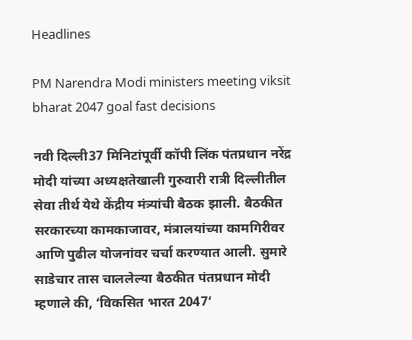Headlines

PM Narendra Modi ministers meeting viksit bharat 2047 goal fast decisions

नवी दिल्ली37 मिनिटांपूर्वी कॉपी लिंक पंतप्रधान नरेंद्र मोदी यांच्या अध्यक्षतेखाली गुरुवारी रात्री दिल्लीतील सेवा तीर्थ येथे केंद्रीय मंत्र्यांची बैठक झाली. बैठकीत सरकारच्या कामकाजावर, मंत्रालयांच्या कामगिरीवर आणि पुढील योजनांवर चर्चा करण्यात आली. सुमारे साडेचार तास चाललेल्या बैठकीत पंतप्रधान मोदी म्हणाले की, ‘विकसित भारत 2047’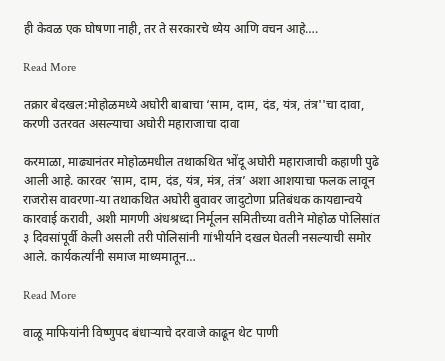ही केवळ एक घोषणा नाही, तर ते सरकारचे ध्येय आणि वचन आहे….

Read More

तक्रार बेदखल:मोहोळमध्ये अघोरी बाबाचा ‘साम, दाम, दंड, यंत्र, तंत्र''चा दावा, करणी उतरवत असल्याचा अघोरी महाराजाचा दावा

करमाळा, माढ्यानंतर मोहोळमधील तथाकथित भोंदू अघोरी महाराजाची कहाणी पुढे आली आहे. कारवर ’साम, दाम, दंड, यंत्र, मंत्र, तंत्र’ अशा आशयाचा फलक लावून राजरोस वावरणा-या तथाकथित अघोरी बुवावर जादुटोणा प्रतिबंधक कायद्यान्वये कारवाई करावी, अशी मागणी अंधश्रध्दा निर्मूलन समितीच्या वतीने मोहोळ पोलिसांत ३ दिवसांपूर्वी केली असली तरी पोलिसांनी गांभीर्याने दखल घेतली नसल्याची समोर आले. कार्यकर्त्यांनी समाज माध्यमातून…

Read More

वाळू माफियांनी विष्णुपद बंधाऱ्याचे दरवाजे काढून थेट पाणी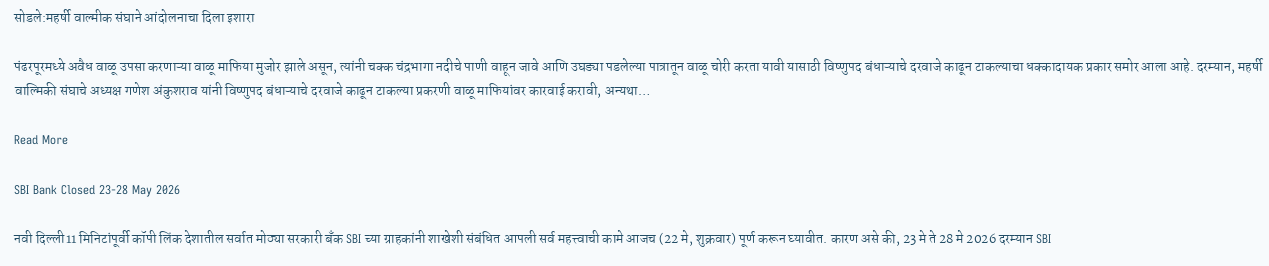सोडले:महर्षी वाल्मीक संघाने आंदोलनाचा दिला इशारा

पंढरपूरमध्ये अवैध वाळू उपसा करणाऱ्या वाळू माफिया मुजोर झाले असून, त्यांनी चक्क चंद्रभागा नदीचे पाणी वाहून जावे आणि उघड्या पडलेल्या पात्रातून वाळू चोरी करता यावी यासाठी विष्णुपद बंधाऱ्याचे दरवाजे काढून टाकल्याचा धक्कादायक प्रकार समोर आला आहे. दरम्यान, महर्षी वाल्मिकी संघाचे अध्यक्ष गणेश अंकुशराव यांनी विष्णुपद बंधाऱ्याचे दरवाजे काढून टाकल्या प्रकरणी वाळू माफियांवर कारवाई करावी, अन्यथा…

Read More

SBI Bank Closed 23-28 May 2026

नवी दिल्ली11 मिनिटांपूर्वी कॉपी लिंक देशातील सर्वात मोठ्या सरकारी बँक SBI च्या ग्राहकांनी शाखेशी संबंधित आपली सर्व महत्त्वाची कामे आजच (22 मे, शुक्रवार) पूर्ण करून घ्यावीत. कारण असे की, 23 मे ते 28 मे 2026 दरम्यान SBI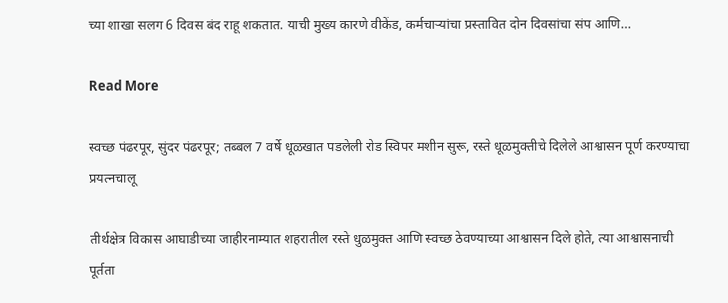च्या शाखा सलग 6 दिवस बंद राहू शकतात. याची मुख्य कारणे वीकेंड, कर्मचाऱ्यांचा प्रस्तावित दोन दिवसांचा संप आणि…

Read More

स्वच्छ पंढरपूर, सुंदर पंढरपूर; तब्बल 7 वर्षे धूळखात पडलेली रोड स्विपर मशीन सुरू, रस्ते धूळमुक्तीचे दिलेले आश्वासन पूर्ण करण्याचा प्रयत्नचालू

तीर्थक्षेत्र विकास आघाडीच्या जाहीरनाम्यात शहरातील रस्ते धुळमुक्त आणि स्वच्छ ठेवण्याच्या आश्वासन दिले होते, त्या आश्वासनाची पूर्तता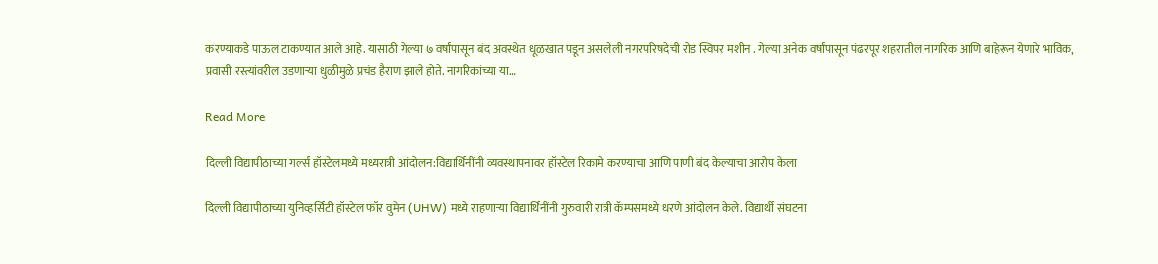करण्याकडे पाऊल टाकण्यात आले आहे. यासाठी गेल्या ७ वर्षांपासून बंद अवस्थेत धूळखात पडून असलेली नगरपरिषदेची रोड स्विपर मशीन . गेल्या अनेक वर्षांपासून पंढरपूर शहरातील नागरिक आणि बाहेरून येणारे भाविक, प्रवासी रस्त्यांवरील उडणाऱ्या धुळीमुळे प्रचंड हैराण झाले होते. नागरिकांच्या या…

Read More

दिल्ली विद्यापीठाच्या गर्ल्स हॉस्टेलमध्ये मध्यरात्री आंदोलन:विद्यार्थिनींनी व्यवस्थापनावर हॉस्टेल रिकामे करण्याचा आणि पाणी बंद केल्याचा आरोप केला

दिल्ली विद्यापीठाच्या युनिव्हर्सिटी हॉस्टेल फॉर वुमेन (UHW) मध्ये राहणाऱ्या विद्यार्थिनींनी गुरुवारी रात्री कॅम्पसमध्ये धरणे आंदोलन केले. विद्यार्थी संघटना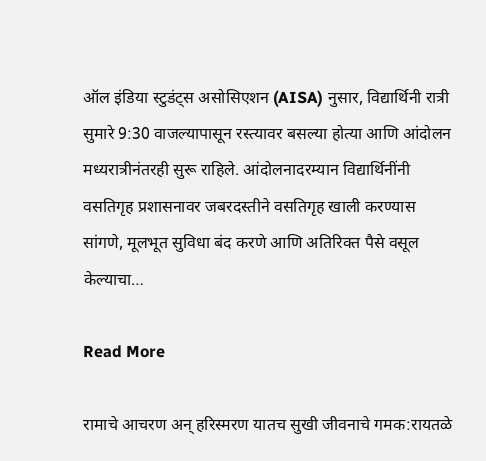ऑल इंडिया स्टुडंट्स असोसिएशन (AISA) नुसार, विद्यार्थिनी रात्री सुमारे 9:30 वाजल्यापासून रस्त्यावर बसल्या होत्या आणि आंदोलन मध्यरात्रीनंतरही सुरू राहिले. आंदोलनादरम्यान विद्यार्थिनींनी वसतिगृह प्रशासनावर जबरदस्तीने वसतिगृह खाली करण्यास सांगणे, मूलभूत सुविधा बंद करणे आणि अतिरिक्त पैसे वसूल केल्याचा…

Read More

रामाचे आचरण अन् हरिस्मरण यातच सुखी जीवनाचे गमक:रायतळे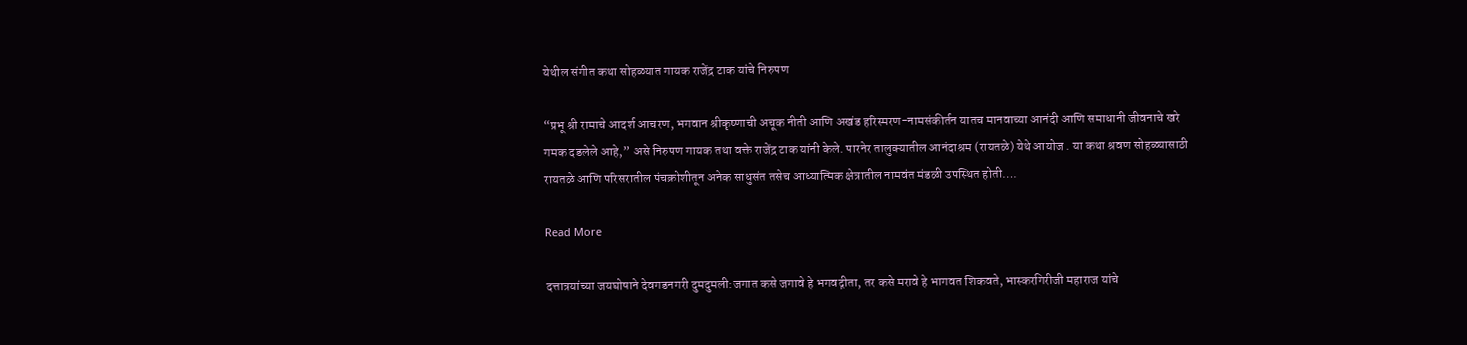येथील संगीत कथा सोहळ्यात गायक राजेंद्र टाक यांचे निरुपण

“प्रभू श्री रामाचे आदर्श आचरण, भगवान श्रीकृष्णाची अचूक नीती आणि अखंड हरिस्मरण-नामसंकीर्तन यातच मानवाच्या आनंदी आणि समाधानी जीवनाचे खरे गमक दडलेले आहे,” असे निरुपण गायक तथा वक्ते राजेंद्र टाक यांनी केले. पारनेर तालुक्यातील आनंदाश्रम (रायतळे) येथे आयोज . या कथा श्रवण सोहळ्यासाठी रायतळे आणि परिसरातील पंचक्रोशीतून अनेक साधुसंत तसेच आध्यात्मिक क्षेत्रातील नामवंत मंडळी उपस्थित होती….

Read More

दत्तात्रयांच्या जयघोषाने देवगडनगरी दुमदुमली:जगात कसे जगावे हे भगवद्गीता, तर कसे मरावे हे भागवत शिकवते, भास्करगिरीजी महाराज यांचे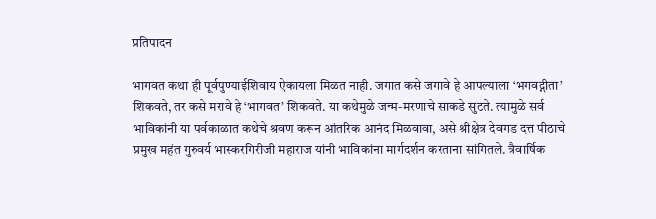प्रतिपादन

भागवत कथा ही पूर्वपुण्याईशिवाय ऐकायला मिळत नाही. जगात कसे जगावे हे आपल्याला ‘भगवद्गीता’ शिकवते, तर कसे मरावे हे ‘भागवत’ शिकवते. या कथेमुळे जन्म-मरणाचे साकडे सुटते. त्यामुळे सर्व भाविकांनी या पर्वकाळात कथेचे श्रवण करून आंतरिक आनंद मिळवावा, असे श्रीक्षेत्र देवगड दत्त पीठाचे प्रमुख महंत गुरुवर्य भास्करगिरीजी महाराज यांनी भाविकांना मार्गदर्शन करताना सांगितले. त्रैवार्षिक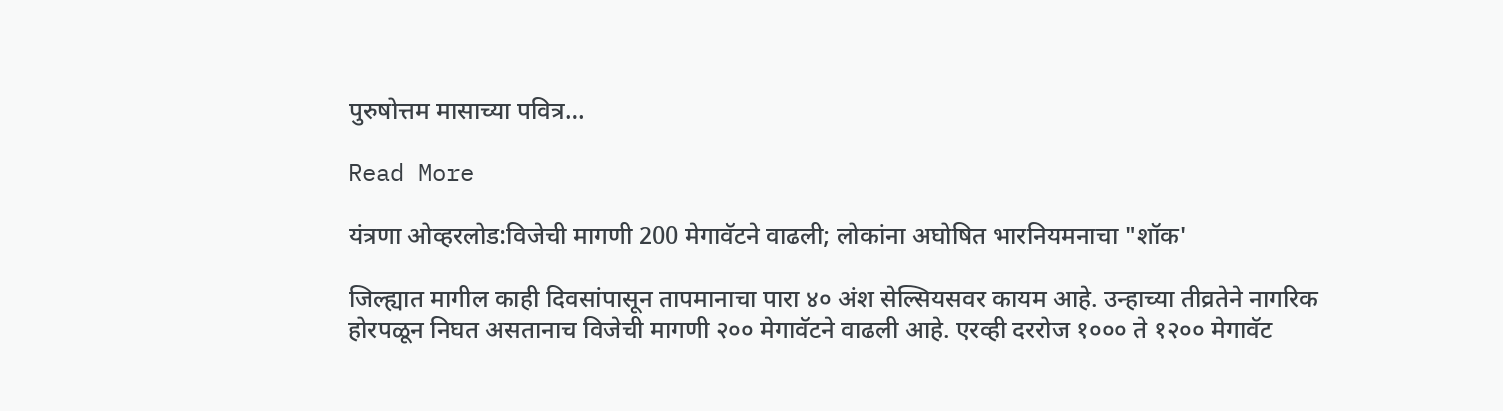पुरुषोत्तम मासाच्या पवित्र…

Read More

यंत्रणा ओव्हरलोड:विजेची मागणी 200 मेगावॅटने वाढली; लोकांना अघोषित भारनियमनाचा "शॉक'

जिल्ह्यात मागील काही दिवसांपासून तापमानाचा पारा ४० अंश सेल्सियसवर कायम आहे. उन्हाच्या तीव्रतेने नागरिक होरपळून निघत असतानाच विजेची मागणी २०० मेगावॅटने वाढली आहे. एरव्ही दररोज १००० ते १२०० मेगावॅट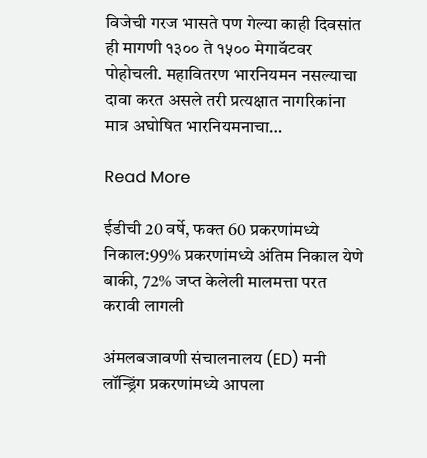विजेची गरज भासते पण गेल्या काही दिवसांत ही मागणी १३०० ते १५०० मेगावॅटवर पोहोचली. महावितरण भारनियमन नसल्याचा दावा करत असले तरी प्रत्यक्षात नागरिकांना मात्र अघोषित भारनियमनाचा…

Read More

ईडीची 20 वर्षे, फक्त 60 प्रकरणांमध्ये निकाल:99% प्रकरणांमध्ये अंतिम निकाल येणे बाकी, 72% जप्त केलेली मालमत्ता परत करावी लागली

अंमलबजावणी संचालनालय (ED) मनी लॉन्ड्रिंग प्रकरणांमध्ये आपला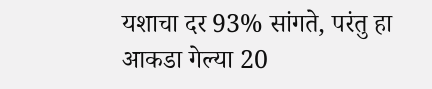यशाचा दर 93% सांगते, परंतु हा आकडा गेल्या 20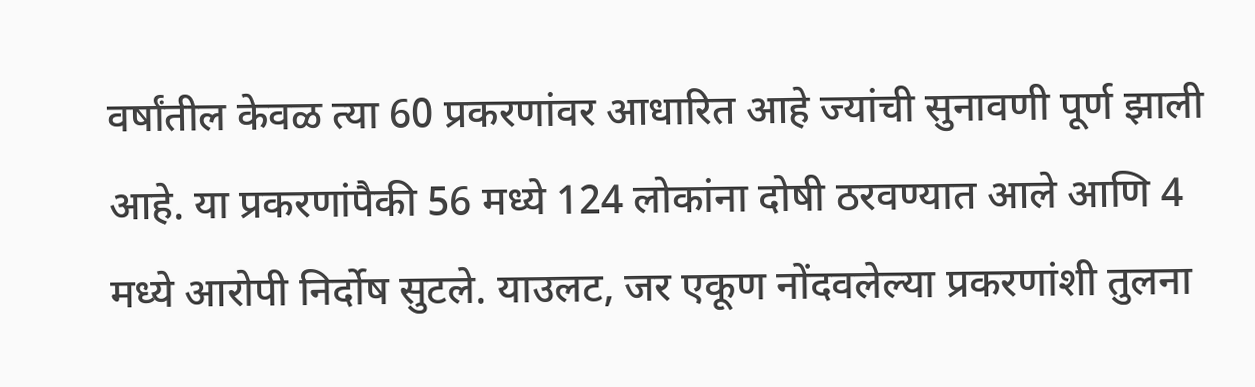वर्षांतील केवळ त्या 60 प्रकरणांवर आधारित आहे ज्यांची सुनावणी पूर्ण झाली आहे. या प्रकरणांपैकी 56 मध्ये 124 लोकांना दोषी ठरवण्यात आले आणि 4 मध्ये आरोपी निर्दोष सुटले. याउलट, जर एकूण नोंदवलेल्या प्रकरणांशी तुलना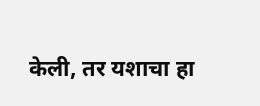केली, तर यशाचा हा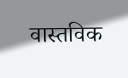वास्तविक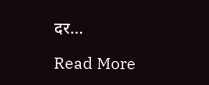दर…

Read More